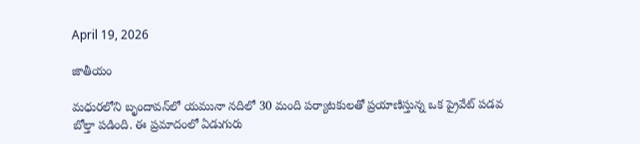April 19, 2026

జాతీయం

మధురలోని బృందావన్‌లో యమునా నదిలో 30 మంది పర్యాటకులతో ప్రయాణిస్తున్న ఒక ప్రైవేట్ పడవ బోల్తా పడింది. ఈ ప్రమాదంలో ఏడుగురు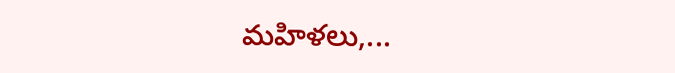మహిళలు,...